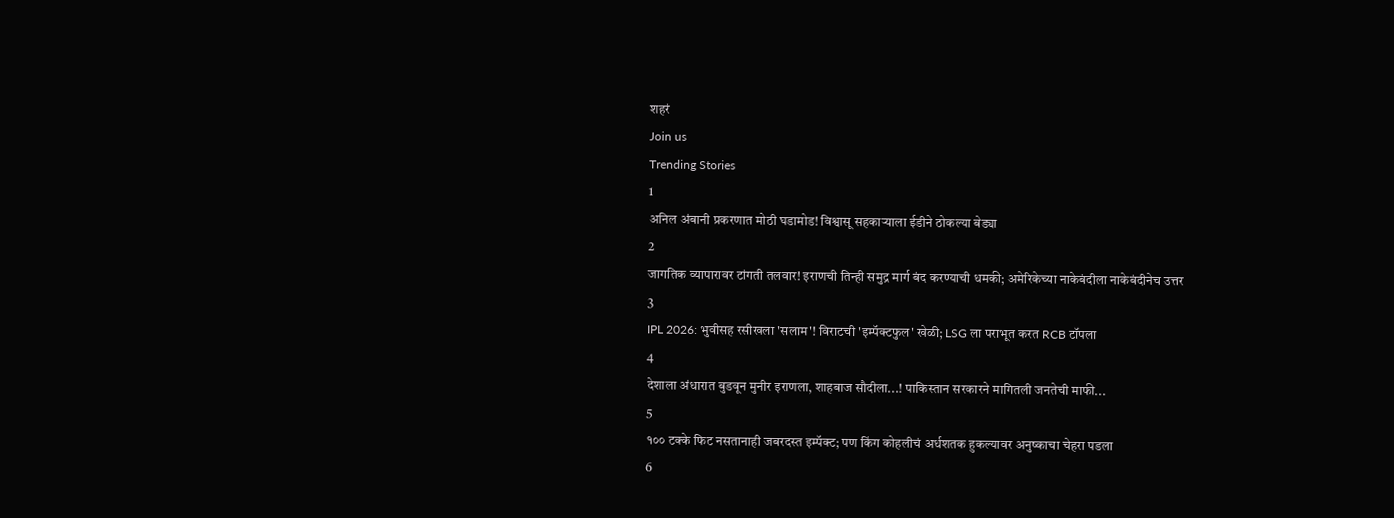शहरं
Join us
Trending Stories
1
अनिल अंबानी प्रकरणात मोठी घडामोड! विश्वासू सहकाऱ्याला ईडीने ठोकल्या बेड्या
2
जागतिक व्यापारावर टांगती तलवार! इराणची तिन्ही समुद्र मार्ग बंद करण्याची धमकी; अमेरिकेच्या नाकेबंदीला नाकेबंदीनेच उत्तर
3
IPL 2026: भुवीसह रसीखला 'सलाम'! विराटची 'इम्पॅक्टफुल' खेळी; LSG ला पराभूत करत RCB टॉपला
4
देशाला अंधारात बुडवून मुनीर इराणला, शाहबाज सौदीला...! पाकिस्तान सरकारने मागितली जनतेची माफी...
5
१०० टक्के फिट नसतानाही जबरदस्त इम्पॅक्ट; पण किंग कोहलीचं अर्धशतक हुकल्यावर अनुष्काचा चेहरा पडला
6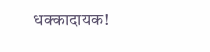धक्कादायक!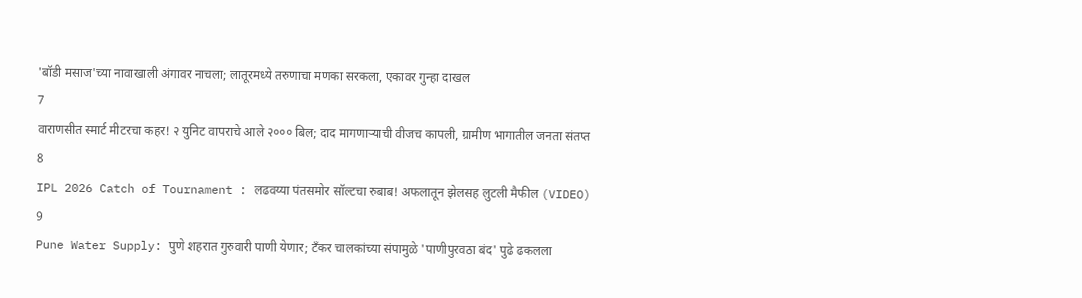'बॉडी मसाज'च्या नावाखाली अंगावर नाचला; लातूरमध्ये तरुणाचा मणका सरकला, एकावर गुन्हा दाखल
7
वाराणसीत स्मार्ट मीटरचा कहर! २ युनिट वापराचे आले २००० बिल; दाद मागणाऱ्याची वीजच कापली, ग्रामीण भागातील जनता संतप्त
8
IPL 2026 Catch of Tournament : लढवय्या पंतसमोर सॉल्टचा रुबाब! अफलातून झेलसह लुटली मैफील (VIDEO)
9
Pune Water Supply: पुणे शहरात गुरुवारी पाणी येणार; टँकर चालकांच्या संपामुळे 'पाणीपुरवठा बंद' पुढे ढकलला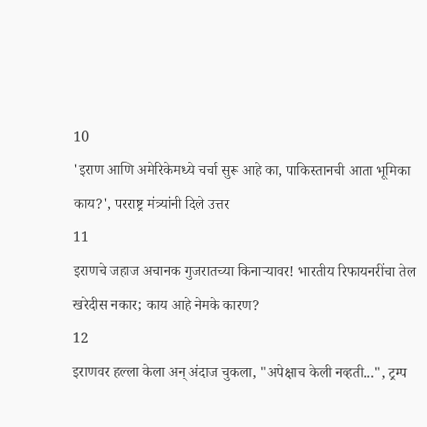10
'इराण आणि अमेरिकेमध्ये चर्चा सुरू आहे का, पाकिस्तानची आता भूमिका काय?', परराष्ट्र मंत्र्यांनी दिले उत्तर
11
इराणचे जहाज अचानक गुजरातच्या किनाऱ्यावर! भारतीय रिफायनरींचा तेल खरेदीस नकार; काय आहे नेमके कारण?
12
इराणवर हल्ला केला अन् अंदाज चुकला, "अपेक्षाच केली नव्हती...", ट्रम्प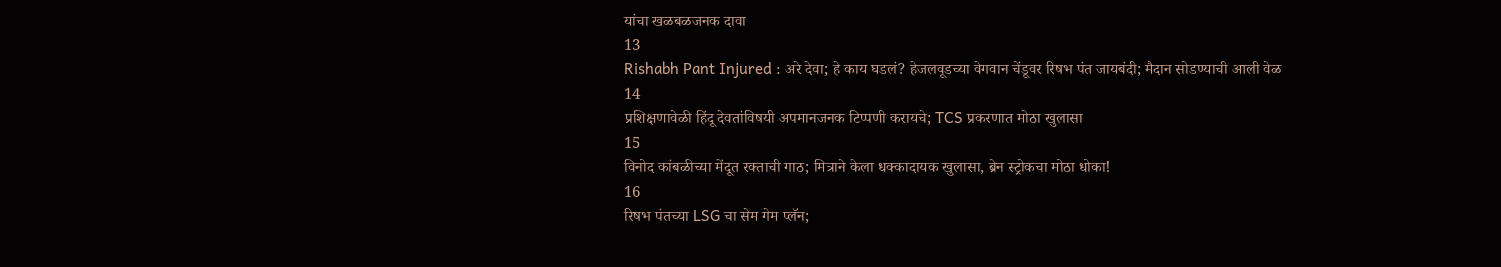यांचा खळबळजनक दावा
13
Rishabh Pant Injured : अरे देवा; हे काय घडलं? हेजलवूडच्या वेगवान चेंडूवर रिषभ पंत जायबंदी; मैदान सोडण्याची आली वेळ
14
प्रशिक्षणावेळी हिंदू देवतांविषयी अपमानजनक टिप्पणी करायचे; TCS प्रकरणात मोठा खुलासा
15
विनोद कांबळीच्या मेंदूत रक्ताची गाठ; मित्राने केला धक्कादायक खुलासा, ब्रेन स्ट्रोकचा मोठा धोका!
16
रिषभ पंतच्या LSG चा सेम गेम प्लॅन;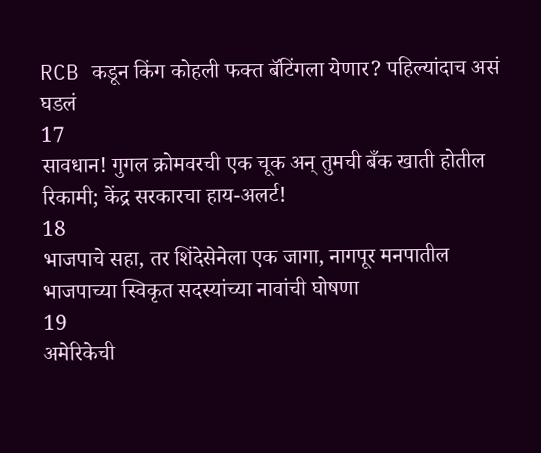RCB कडून किंग कोहली फक्त बॅटिंगला येणार? पहिल्यांदाच असं घडलं
17
सावधान! गुगल क्रोमवरची एक चूक अन् तुमची बँक खाती होतील रिकामी; केंद्र सरकारचा हाय-अलर्ट!
18
भाजपाचे सहा, तर शिंदेसेनेला एक जागा, नागपूर मनपातील भाजपाच्या स्विकृत सदस्यांच्या नावांची घोषणा
19
अमेरिकेची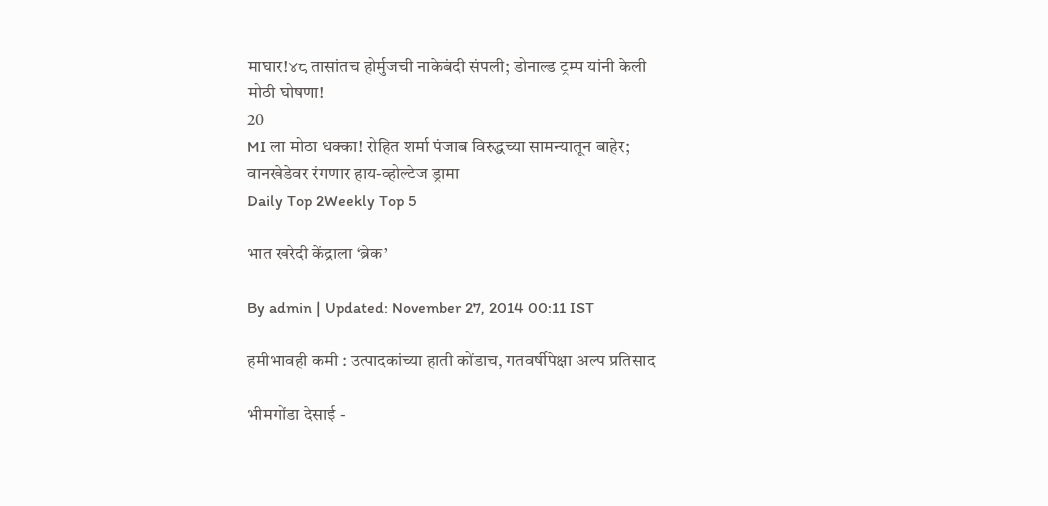माघार!४८ तासांतच होर्मुजची नाकेबंदी संपली; डोनाल्ड ट्रम्प यांनी केली मोठी घोषणा!
20
MI ला मोठा धक्का! रोहित शर्मा पंजाब विरुद्धच्या सामन्यातून बाहेर; वानखेडेवर रंगणार हाय-व्होल्टेज ड्रामा
Daily Top 2Weekly Top 5

भात खरेदी केंद्राला ‘ब्रेक’

By admin | Updated: November 27, 2014 00:11 IST

हमीभावही कमी : उत्पादकांच्या हाती कोंडाच, गतवर्षीपेक्षा अल्प प्रतिसाद

भीमगोंडा देसाई -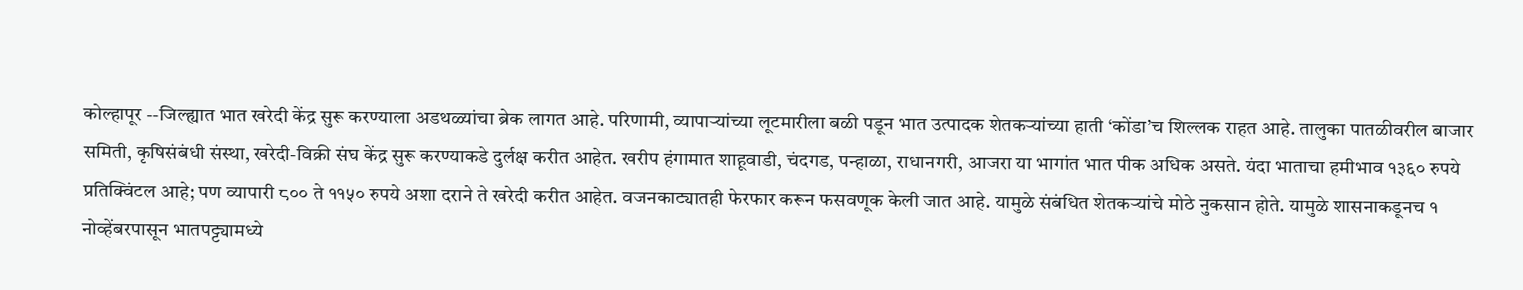कोल्हापूर --जिल्ह्यात भात खरेदी केंद्र सुरू करण्याला अडथळ्यांचा ब्रेक लागत आहे. परिणामी, व्यापाऱ्यांच्या लूटमारीला बळी पडून भात उत्पादक शेतकऱ्यांच्या हाती ‘कोंडा’च शिल्लक राहत आहे. तालुका पातळीवरील बाजार समिती, कृषिसंबंधी संस्था, खरेदी-विक्री संघ केंद्र सुरू करण्याकडे दुर्लक्ष करीत आहेत. खरीप हंगामात शाहूवाडी, चंदगड, पन्हाळा, राधानगरी, आजरा या भागांत भात पीक अधिक असते. यंदा भाताचा हमीभाव १३६० रुपये प्रतिक्विंटल आहे; पण व्यापारी ८०० ते ११५० रुपये अशा दराने ते खरेदी करीत आहेत. वजनकाट्यातही फेरफार करून फसवणूक केली जात आहे. यामुळे संबंधित शेतकऱ्यांचे मोठे नुकसान होते. यामुळे शासनाकडूनच १ नोव्हेंबरपासून भातपट्ट्यामध्ये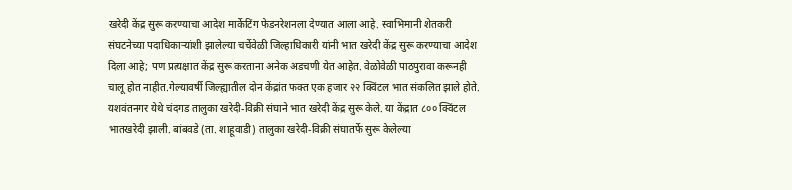खरेदी केंद्र सुरू करण्याचा आदेश मार्केटिंग फेडनरेशनला देण्यात आला आहे. स्वाभिमानी शेतकरी संघटनेच्या पदाधिकाऱ्यांशी झालेल्या चर्चेवेळी जिल्हाधिकारी यांनी भात खरेदी केंद्र सुरू करण्याचा आदेश दिला आहे; पण प्रत्यक्षात केंद्र सुरू करताना अनेक अडचणी येत आहेत. वेळोवेळी पाठपुरावा करूनही चालू होत नाहीत.गेल्यावर्षी जिल्ह्यातील दोन केंद्रांत फक्त एक हजार २२ क्विंटल भात संकलित झाले होते. यशवंतनगर येथे चंदगड तालुका खरेदी-विक्री संघाने भात खरेदी केंद्र सुरू केले. या केंद्रात ८०० क्विंटल भातखरेदी झाली. बांबवडे (ता. शाहूवाडी) तालुका खरेदी-विक्री संघातर्फे सुरू केलेल्या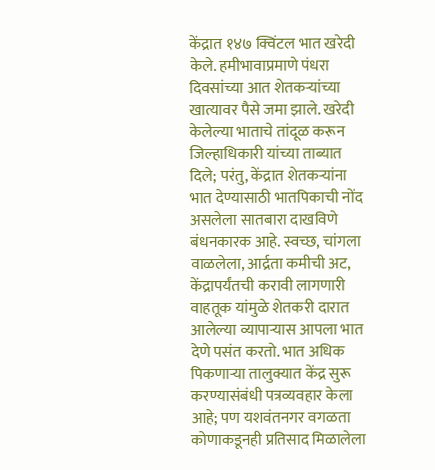केंद्रात १४७ क्विंटल भात खरेदी केले. हमीभावाप्रमाणे पंधरा दिवसांच्या आत शेतकऱ्यांच्या खात्यावर पैसे जमा झाले. खरेदी केलेल्या भाताचे तांदूळ करून जिल्हाधिकारी यांच्या ताब्यात दिले; परंतु, केंद्रात शेतकऱ्यांना भात देण्यासाठी भातपिकाची नोंद असलेला सातबारा दाखविणे बंधनकारक आहे. स्वच्छ, चांगला वाळलेला, आर्द्रता कमीची अट, केंद्रापर्यंतची करावी लागणारी वाहतूक यांमुळे शेतकरी दारात आलेल्या व्यापाऱ्यास आपला भात देणे पसंत करतो. भात अधिक पिकणाऱ्या तालुक्यात केंद्र सुरू करण्यासंबंधी पत्रव्यवहार केला आहे; पण यशवंतनगर वगळता कोणाकडूनही प्रतिसाद मिळालेला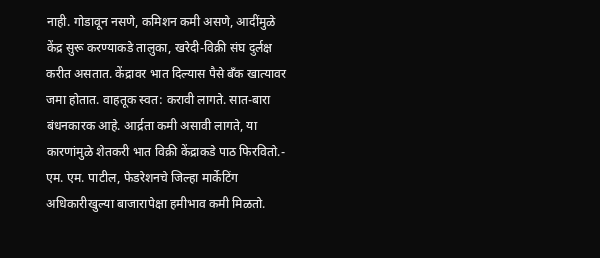नाही. गोडावून नसणे, कमिशन कमी असणे, आदींमुळे केंद्र सुरू करण्याकडे तालुका, खरेदी-विक्री संघ दुर्लक्ष करीत असतात. केंद्रावर भात दिल्यास पैसे बँक खात्यावर जमा होतात. वाहतूक स्वत: करावी लागते. सात-बारा बंधनकारक आहे. आर्द्रता कमी असावी लागते, या कारणांमुळे शेतकरी भात विक्री केंद्राकडे पाठ फिरवितो.- एम. एम. पाटील, फेडरेशनचे जिल्हा मार्केटिंग अधिकारीखुल्या बाजारापेक्षा हमीभाव कमी मिळतो.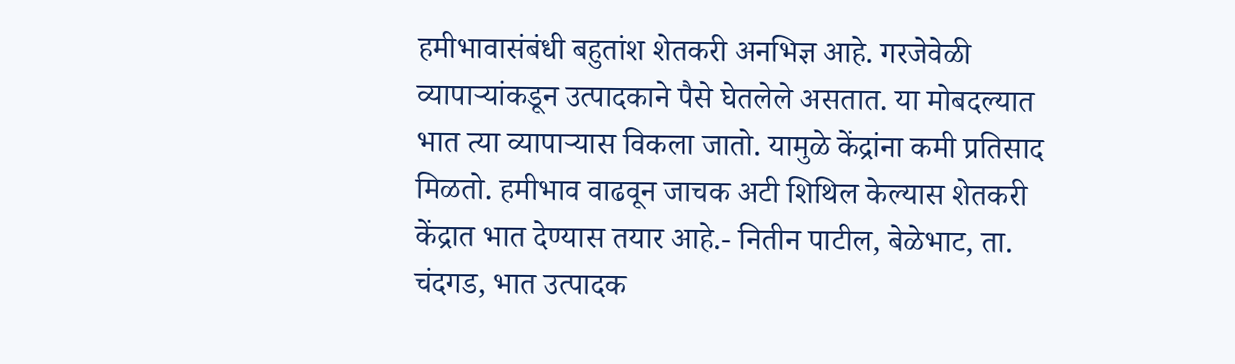हमीभावासंबंधी बहुतांश शेतकरी अनभिज्ञ आहे. गरजेवेळी व्यापाऱ्यांकडून उत्पादकाने पैसे घेतलेले असतात. या मोबदल्यात भात त्या व्यापाऱ्यास विकला जातो. यामुळे केंद्रांना कमी प्रतिसाद मिळतो. हमीभाव वाढवून जाचक अटी शिथिल केल्यास शेतकरी केंद्रात भात देण्यास तयार आहे.- नितीन पाटील, बेळेभाट, ता. चंदगड, भात उत्पादक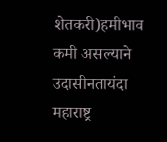शेतकरी)हमीभाव कमी असल्याने उदासीनतायंदा महाराष्ट्र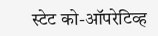स्टेट को-ऑपरेटिव्ह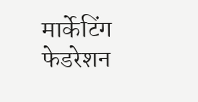मार्केटिंग फेडरेशन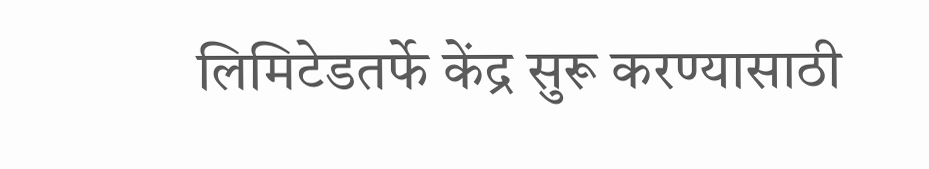लिमिटेडतर्फे केंद्र सुरू करण्यासाठी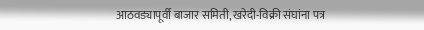आठवड्यापूर्वी बाजार समिती, खरेदी-विक्री संघांना पत्र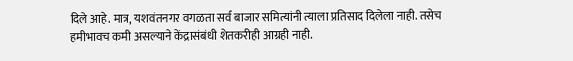दिले आहे. मात्र, यशवंतनगर वगळता सर्व बाजार समित्यांनी त्याला प्रतिसाद दिलेला नाही. तसेच हमीभावच कमी असल्याने केंद्रासंबंधी शेतकरीही आग्रही नाही.